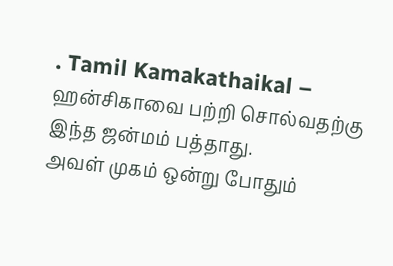. Tamil Kamakathaikal – ஹன்சிகாவை பற்றி சொல்வதற்கு இந்த ஜன்மம் பத்தாது.
அவள் முகம் ஒன்று போதும்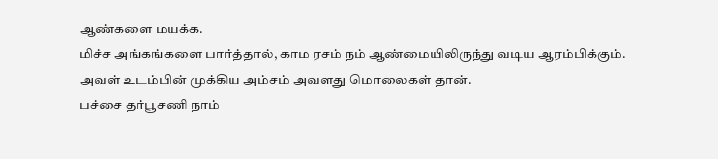ஆண்களை மயக்க.
மிச்ச அங்கங்களை பார்த்தால், காம ரசம் நம் ஆண்மையிலிருந்து வடிய ஆரம்பிக்கும்.
அவள் உடம்பின் முக்கிய அம்சம் அவளது மொலைகள் தான்.
பச்சை தர்பூசணி நாம்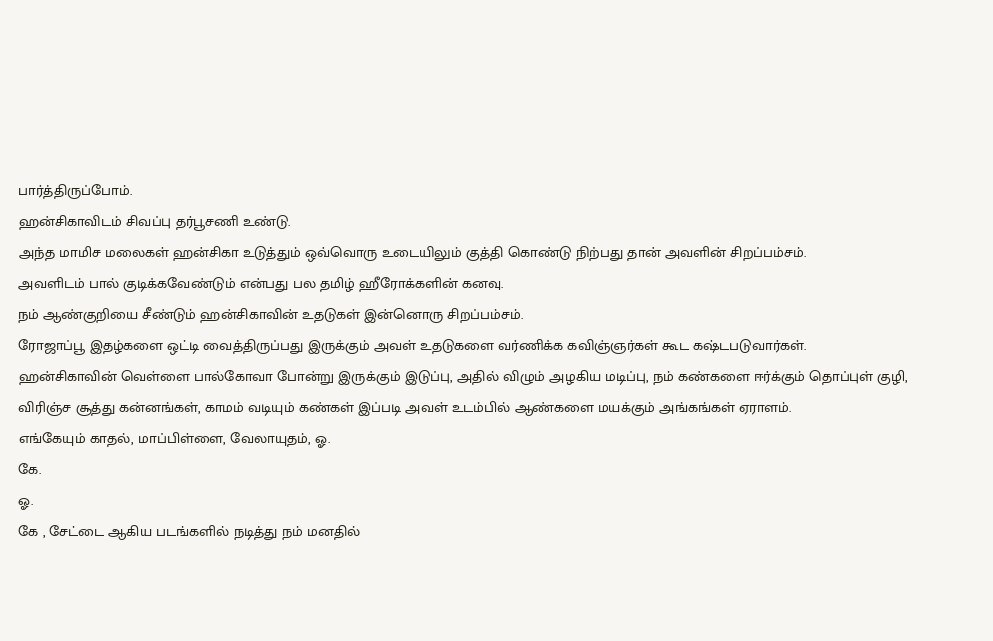பார்த்திருப்போம்.
ஹன்சிகாவிடம் சிவப்பு தர்பூசணி உண்டு.
அந்த மாமிச மலைகள் ஹன்சிகா உடுத்தும் ஒவ்வொரு உடையிலும் குத்தி கொண்டு நிற்பது தான் அவளின் சிறப்பம்சம்.
அவளிடம் பால் குடிக்கவேண்டும் என்பது பல தமிழ் ஹீரோக்களின் கனவு.
நம் ஆண்குறியை சீண்டும் ஹன்சிகாவின் உதடுகள் இன்னொரு சிறப்பம்சம்.
ரோஜாப்பூ இதழ்களை ஒட்டி வைத்திருப்பது இருக்கும் அவள் உதடுகளை வர்ணிக்க கவிஞ்ஞர்கள் கூட கஷ்டபடுவார்கள்.
ஹன்சிகாவின் வெள்ளை பால்கோவா போன்று இருக்கும் இடுப்பு, அதில் விழும் அழகிய மடிப்பு, நம் கண்களை ஈர்க்கும் தொப்புள் குழி, விரிஞ்ச சூத்து கன்னங்கள், காமம் வடியும் கண்கள் இப்படி அவள் உடம்பில் ஆண்களை மயக்கும் அங்கங்கள் ஏராளம்.
எங்கேயும் காதல், மாப்பிள்ளை, வேலாயுதம், ஓ.
கே.
ஓ.
கே , சேட்டை ஆகிய படங்களில் நடித்து நம் மனதில்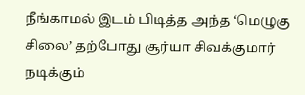நீங்காமல் இடம் பிடித்த அந்த ‘மெழுகு சிலை’ தற்போது சூர்யா சிவக்குமார் நடிக்கும்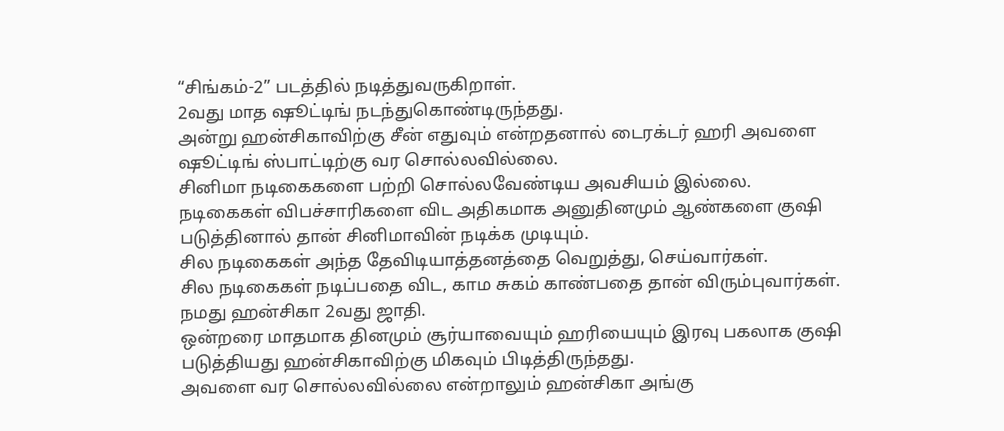“சிங்கம்-2” படத்தில் நடித்துவருகிறாள்.
2வது மாத ஷூட்டிங் நடந்துகொண்டிருந்தது.
அன்று ஹன்சிகாவிற்கு சீன் எதுவும் என்றதனால் டைரக்டர் ஹரி அவளை ஷூட்டிங் ஸ்பாட்டிற்கு வர சொல்லவில்லை.
சினிமா நடிகைகளை பற்றி சொல்லவேண்டிய அவசியம் இல்லை.
நடிகைகள் விபச்சாரிகளை விட அதிகமாக அனுதினமும் ஆண்களை குஷி படுத்தினால் தான் சினிமாவின் நடிக்க முடியும்.
சில நடிகைகள் அந்த தேவிடியாத்தனத்தை வெறுத்து, செய்வார்கள்.
சில நடிகைகள் நடிப்பதை விட, காம சுகம் காண்பதை தான் விரும்புவார்கள்.
நமது ஹன்சிகா 2வது ஜாதி.
ஒன்றரை மாதமாக தினமும் சூர்யாவையும் ஹரியையும் இரவு பகலாக குஷி படுத்தியது ஹன்சிகாவிற்கு மிகவும் பிடித்திருந்தது.
அவளை வர சொல்லவில்லை என்றாலும் ஹன்சிகா அங்கு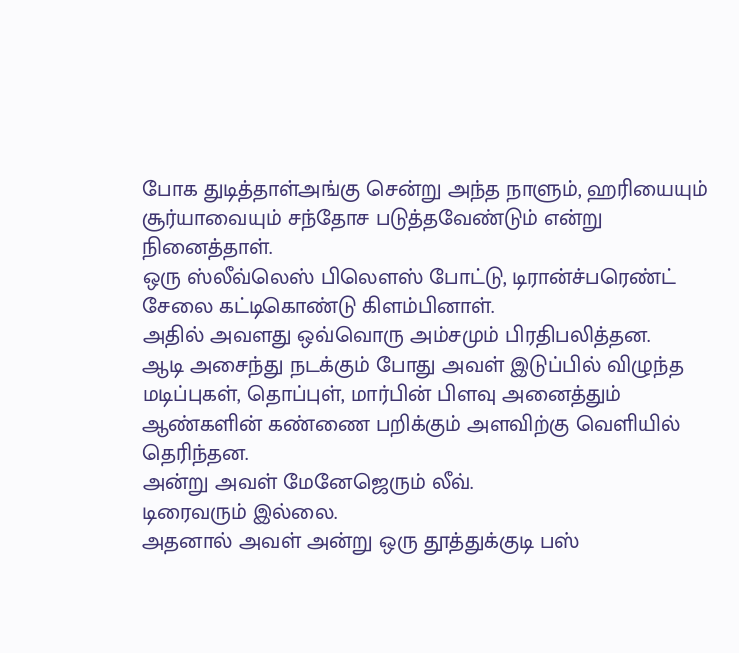போக துடித்தாள்அங்கு சென்று அந்த நாளும், ஹரியையும் சூர்யாவையும் சந்தோச படுத்தவேண்டும் என்று நினைத்தாள்.
ஒரு ஸ்லீவ்லெஸ் பிலௌஸ் போட்டு, டிரான்ச்பரெண்ட் சேலை கட்டிகொண்டு கிளம்பினாள்.
அதில் அவளது ஒவ்வொரு அம்சமும் பிரதிபலித்தன.
ஆடி அசைந்து நடக்கும் போது அவள் இடுப்பில் விழுந்த மடிப்புகள், தொப்புள், மார்பின் பிளவு அனைத்தும் ஆண்களின் கண்ணை பறிக்கும் அளவிற்கு வெளியில் தெரிந்தன.
அன்று அவள் மேனேஜெரும் லீவ்.
டிரைவரும் இல்லை.
அதனால் அவள் அன்று ஒரு தூத்துக்குடி பஸ்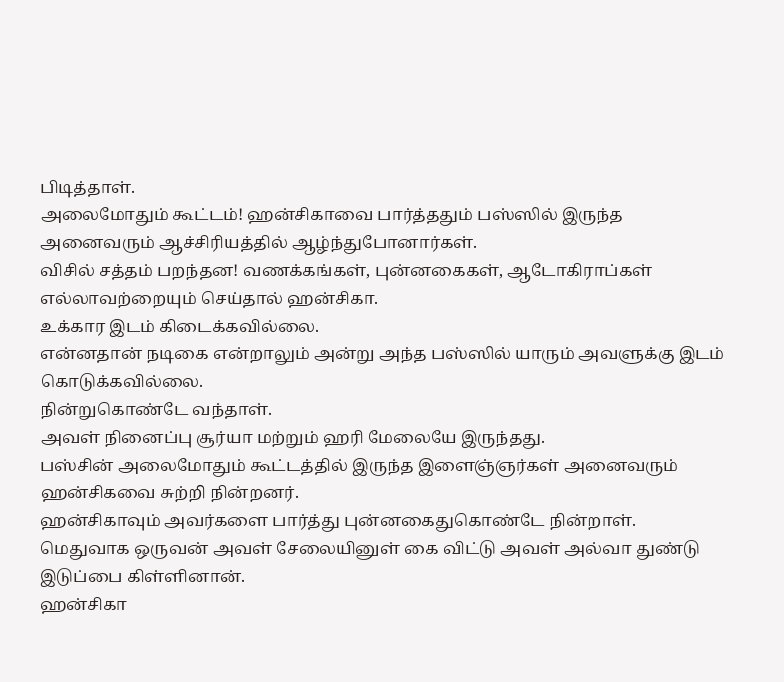பிடித்தாள்.
அலைமோதும் கூட்டம்! ஹன்சிகாவை பார்த்ததும் பஸ்ஸில் இருந்த அனைவரும் ஆச்சிரியத்தில் ஆழ்ந்துபோனார்கள்.
விசில் சத்தம் பறந்தன! வணக்கங்கள், புன்னகைகள், ஆடோகிராப்கள் எல்லாவற்றையும் செய்தால் ஹன்சிகா.
உக்கார இடம் கிடைக்கவில்லை.
என்னதான் நடிகை என்றாலும் அன்று அந்த பஸ்ஸில் யாரும் அவளுக்கு இடம் கொடுக்கவில்லை.
நின்றுகொண்டே வந்தாள்.
அவள் நினைப்பு சூர்யா மற்றும் ஹரி மேலையே இருந்தது.
பஸ்சின் அலைமோதும் கூட்டத்தில் இருந்த இளைஞ்ஞர்கள் அனைவரும் ஹன்சிகவை சுற்றி நின்றனர்.
ஹன்சிகாவும் அவர்களை பார்த்து புன்னகைதுகொண்டே நின்றாள்.
மெதுவாக ஒருவன் அவள் சேலையினுள் கை விட்டு அவள் அல்வா துண்டு இடுப்பை கிள்ளினான்.
ஹன்சிகா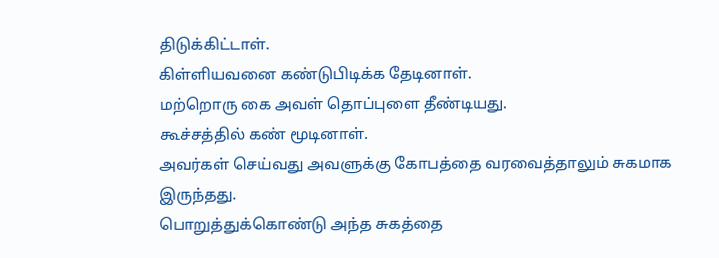திடுக்கிட்டாள்.
கிள்ளியவனை கண்டுபிடிக்க தேடினாள்.
மற்றொரு கை அவள் தொப்புளை தீண்டியது.
கூச்சத்தில் கண் மூடினாள்.
அவர்கள் செய்வது அவளுக்கு கோபத்தை வரவைத்தாலும் சுகமாக இருந்தது.
பொறுத்துக்கொண்டு அந்த சுகத்தை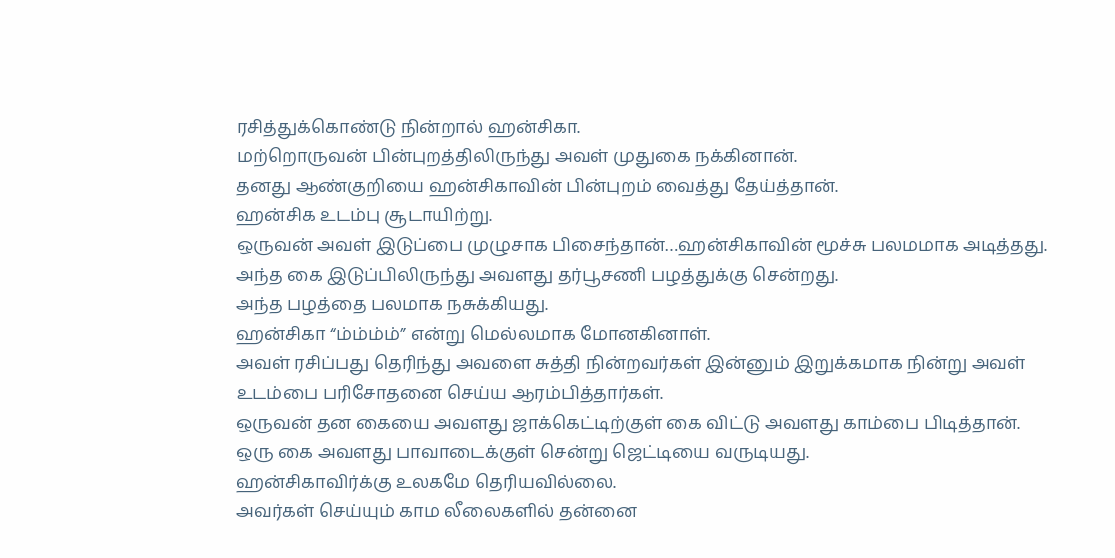ரசித்துக்கொண்டு நின்றால் ஹன்சிகா.
மற்றொருவன் பின்புறத்திலிருந்து அவள் முதுகை நக்கினான்.
தனது ஆண்குறியை ஹன்சிகாவின் பின்புறம் வைத்து தேய்த்தான்.
ஹன்சிக உடம்பு சூடாயிற்று.
ஒருவன் அவள் இடுப்பை முழுசாக பிசைந்தான்…ஹன்சிகாவின் மூச்சு பலமமாக அடித்தது.
அந்த கை இடுப்பிலிருந்து அவளது தர்பூசணி பழத்துக்கு சென்றது.
அந்த பழத்தை பலமாக நசுக்கியது.
ஹன்சிகா “ம்ம்ம்ம்” என்று மெல்லமாக மோனகினாள்.
அவள் ரசிப்பது தெரிந்து அவளை சுத்தி நின்றவர்கள் இன்னும் இறுக்கமாக நின்று அவள் உடம்பை பரிசோதனை செய்ய ஆரம்பித்தார்கள்.
ஒருவன் தன கையை அவளது ஜாக்கெட்டிற்குள் கை விட்டு அவளது காம்பை பிடித்தான்.
ஒரு கை அவளது பாவாடைக்குள் சென்று ஜெட்டியை வருடியது.
ஹன்சிகாவிர்க்கு உலகமே தெரியவில்லை.
அவர்கள் செய்யும் காம லீலைகளில் தன்னை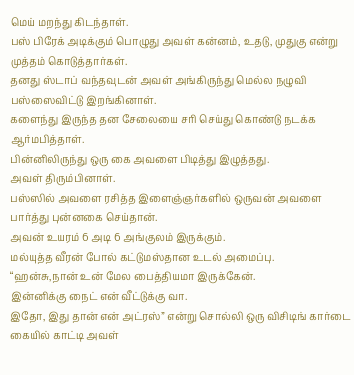மெய் மறந்து கிடந்தாள்.
பஸ் பிரேக் அடிக்கும் பொழுது அவள் கன்னம், உதடு, முதுகு என்று முத்தம் கொடுத்தார்கள்.
தனது ஸ்டாப் வந்தவுடன் அவள் அங்கிருந்து மெல்ல நழுவி பஸ்ஸைவிட்டு இறங்கினாள்.
களைந்து இருந்த தன சேலையை சரி செய்து கொண்டு நடக்க ஆர்மபித்தாள்.
பின்னிலிருந்து ஒரு கை அவளை பிடித்து இழுத்தது.
அவள் திரும்பினாள்.
பஸ்ஸில் அவளை ரசித்த இளைஞ்ஞர்களில் ஒருவன் அவளை பார்த்து புன்னகை செய்தான்.
அவன் உயரம் 6 அடி 6 அங்குலம் இருக்கும்.
மல்யுத்த வீரன் போல் கட்டுமஸ்தான உடல் அமைப்பு.
“ஹன்சு,நான் உன் மேல பைத்தியமா இருக்கேன்.
இன்னிக்கு நைட் என் வீட்டுக்கு வா.
இதோ, இது தான் என் அட்ரஸ்” என்று சொல்லி ஒரு விசிடிங் கார்டை கையில் காட்டி அவள்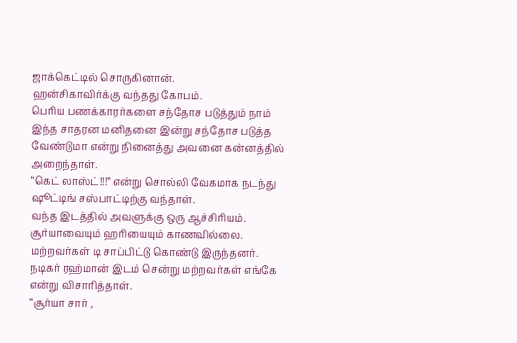ஜாக்கெட்டில் சொருகினான்.
ஹன்சிகாவிர்க்கு வந்தது கோபம்.
பெரிய பணக்காரர்களை சந்தோச படுத்தும் நாம் இந்த சாதரன மனிதனை இன்று சந்தோச படுத்த வேண்டுமா என்று நினைத்து அவனை கன்னத்தில் அறைந்தாள்.
“கெட் லாஸ்ட்!!!” என்று சொல்லி வேகமாக நடந்து ஷூட்டிங் சஸ்பாட்டிற்கு வந்தாள்.
வந்த இடத்தில் அவளுக்கு ஒரு ஆச்சிரியம்.
சூர்யாவையும் ஹரியையும் காணவில்லை.
மற்றவர்கள் டி சாப்பிட்டு கொண்டு இருந்தனர்.
நடிகர் ரஹ்மான் இடம் சென்று மற்றவர்கள் எங்கே என்று விசாரித்தாள்.
“சூர்யா சார் ,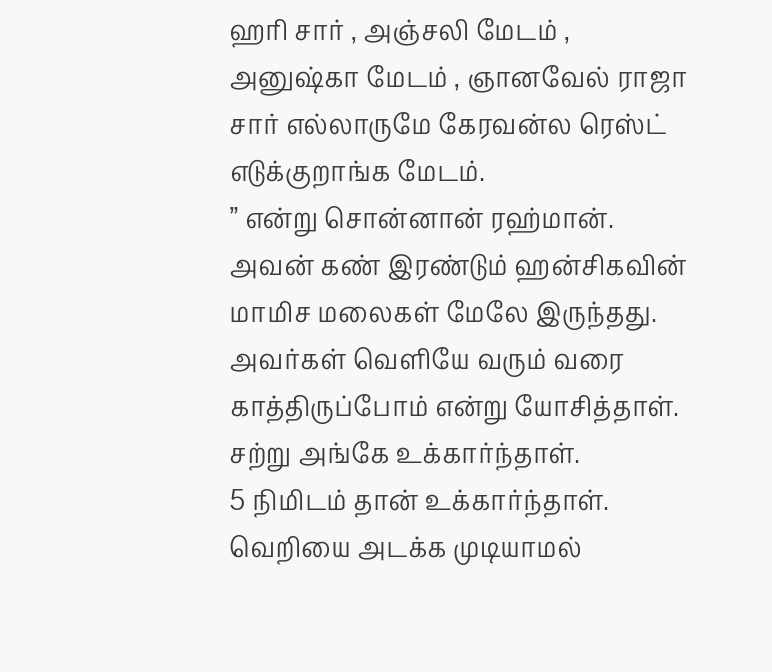ஹரி சார் , அஞ்சலி மேடம் , அனுஷ்கா மேடம் , ஞானவேல் ராஜா சார் எல்லாருமே கேரவன்ல ரெஸ்ட் எடுக்குறாங்க மேடம்.
” என்று சொன்னான் ரஹ்மான்.
அவன் கண் இரண்டும் ஹன்சிகவின் மாமிச மலைகள் மேலே இருந்தது.
அவர்கள் வெளியே வரும் வரை காத்திருப்போம் என்று யோசித்தாள்.
சற்று அங்கே உக்கார்ந்தாள்.
5 நிமிடம் தான் உக்கார்ந்தாள்.
வெறியை அடக்க முடியாமல்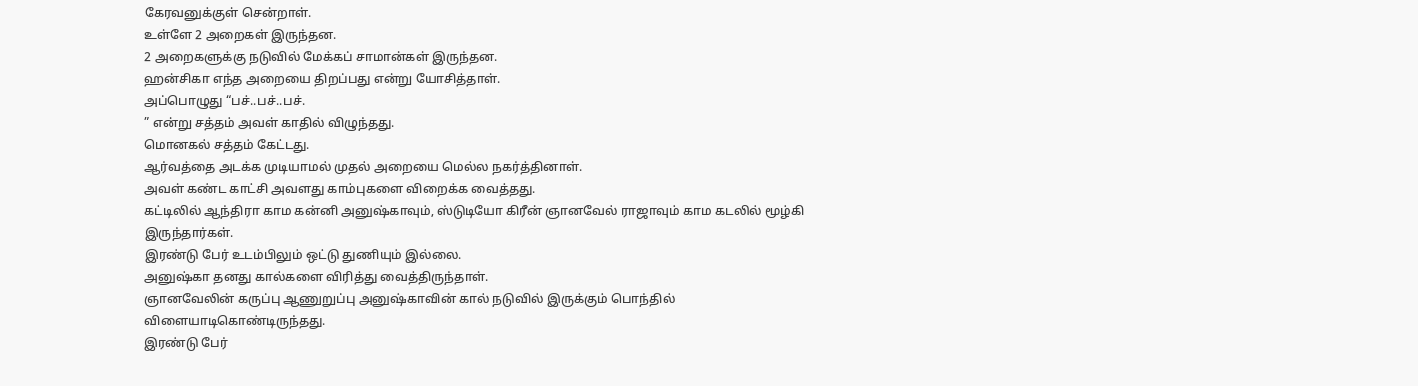கேரவனுக்குள் சென்றாள்.
உள்ளே 2 அறைகள் இருந்தன.
2 அறைகளுக்கு நடுவில் மேக்கப் சாமான்கள் இருந்தன.
ஹன்சிகா எந்த அறையை திறப்பது என்று யோசித்தாள்.
அப்பொழுது “பச்..பச்..பச்.
” என்று சத்தம் அவள் காதில் விழுந்தது.
மொனகல் சத்தம் கேட்டது.
ஆர்வத்தை அடக்க முடியாமல் முதல் அறையை மெல்ல நகர்த்தினாள்.
அவள் கண்ட காட்சி அவளது காம்புகளை விறைக்க வைத்தது.
கட்டிலில் ஆந்திரா காம கன்னி அனுஷ்காவும், ஸ்டுடியோ கிரீன் ஞானவேல் ராஜாவும் காம கடலில் மூழ்கி இருந்தார்கள்.
இரண்டு பேர் உடம்பிலும் ஒட்டு துணியும் இல்லை.
அனுஷ்கா தனது கால்களை விரித்து வைத்திருந்தாள்.
ஞானவேலின் கருப்பு ஆணுறுப்பு அனுஷ்காவின் கால் நடுவில் இருக்கும் பொந்தில் விளையாடிகொண்டிருந்தது.
இரண்டு பேர்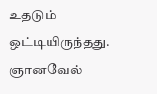உதடும் ஒட்டியிருந்தது.
ஞானவேல்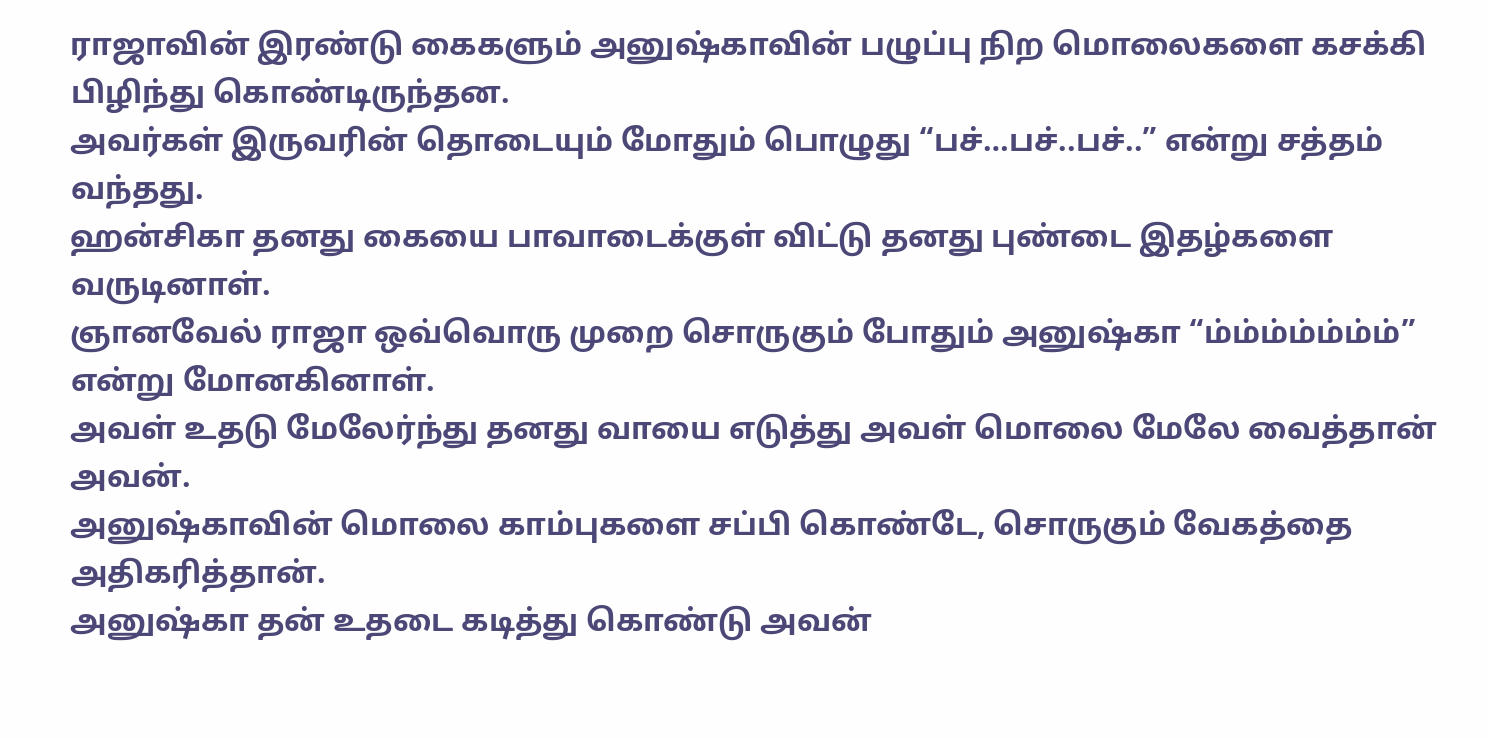ராஜாவின் இரண்டு கைகளும் அனுஷ்காவின் பழுப்பு நிற மொலைகளை கசக்கி பிழிந்து கொண்டிருந்தன.
அவர்கள் இருவரின் தொடையும் மோதும் பொழுது “பச்…பச்..பச்..” என்று சத்தம் வந்தது.
ஹன்சிகா தனது கையை பாவாடைக்குள் விட்டு தனது புண்டை இதழ்களை வருடினாள்.
ஞானவேல் ராஜா ஒவ்வொரு முறை சொருகும் போதும் அனுஷ்கா “ம்ம்ம்ம்ம்ம்ம்” என்று மோனகினாள்.
அவள் உதடு மேலேர்ந்து தனது வாயை எடுத்து அவள் மொலை மேலே வைத்தான் அவன்.
அனுஷ்காவின் மொலை காம்புகளை சப்பி கொண்டே, சொருகும் வேகத்தை அதிகரித்தான்.
அனுஷ்கா தன் உதடை கடித்து கொண்டு அவன்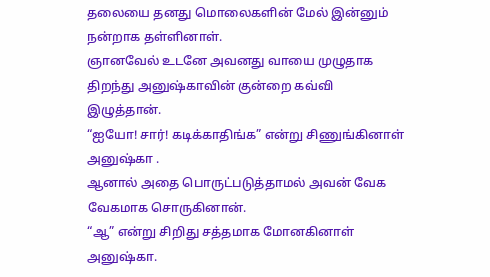தலையை தனது மொலைகளின் மேல் இன்னும் நன்றாக தள்ளினாள்.
ஞானவேல் உடனே அவனது வாயை முழுதாக திறந்து அனுஷ்காவின் குன்றை கவ்வி இழுத்தான்.
“ஐயோ! சார்! கடிக்காதிங்க” என்று சிணுங்கினாள் அனுஷ்கா .
ஆனால் அதை பொருட்படுத்தாமல் அவன் வேக வேகமாக சொருகினான்.
“ஆ” என்று சிறிது சத்தமாக மோனகினாள் அனுஷ்கா.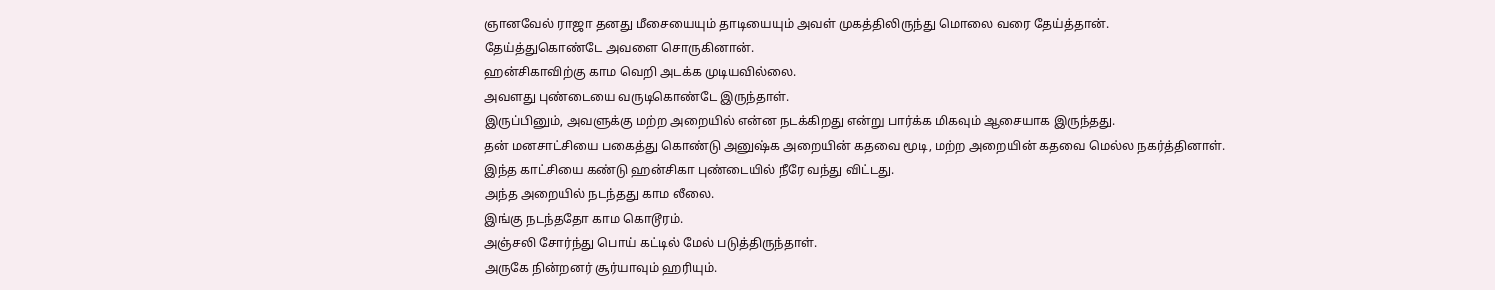ஞானவேல் ராஜா தனது மீசையையும் தாடியையும் அவள் முகத்திலிருந்து மொலை வரை தேய்த்தான்.
தேய்த்துகொண்டே அவளை சொருகினான்.
ஹன்சிகாவிற்கு காம வெறி அடக்க முடியவில்லை.
அவளது புண்டையை வருடிகொண்டே இருந்தாள்.
இருப்பினும், அவளுக்கு மற்ற அறையில் என்ன நடக்கிறது என்று பார்க்க மிகவும் ஆசையாக இருந்தது.
தன் மனசாட்சியை பகைத்து கொண்டு அனுஷ்க அறையின் கதவை மூடி, மற்ற அறையின் கதவை மெல்ல நகர்த்தினாள்.
இந்த காட்சியை கண்டு ஹன்சிகா புண்டையில் நீரே வந்து விட்டது.
அந்த அறையில் நடந்தது காம லீலை.
இங்கு நடந்ததோ காம கொடூரம்.
அஞ்சலி சோர்ந்து பொய் கட்டில் மேல் படுத்திருந்தாள்.
அருகே நின்றனர் சூர்யாவும் ஹரியும்.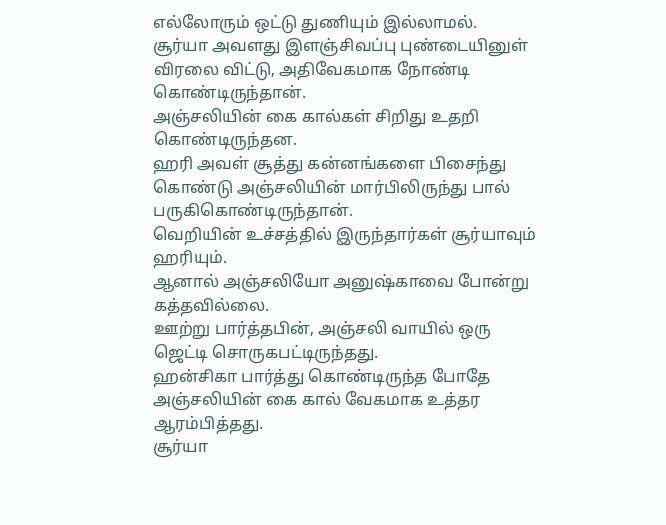எல்லோரும் ஒட்டு துணியும் இல்லாமல்.
சூர்யா அவளது இளஞ்சிவப்பு புண்டையினுள் விரலை விட்டு, அதிவேகமாக நோண்டி கொண்டிருந்தான்.
அஞ்சலியின் கை கால்கள் சிறிது உதறி கொண்டிருந்தன.
ஹரி அவள் சூத்து கன்னங்களை பிசைந்து கொண்டு அஞ்சலியின் மார்பிலிருந்து பால் பருகிகொண்டிருந்தான்.
வெறியின் உச்சத்தில் இருந்தார்கள் சூர்யாவும் ஹரியும்.
ஆனால் அஞ்சலியோ அனுஷ்காவை போன்று கத்தவில்லை.
ஊற்று பார்த்தபின், அஞ்சலி வாயில் ஒரு ஜெட்டி சொருகபட்டிருந்தது.
ஹன்சிகா பார்த்து கொண்டிருந்த போதே அஞ்சலியின் கை கால் வேகமாக உத்தர ஆரம்பித்தது.
சூர்யா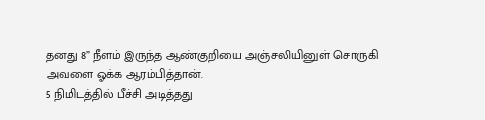தனது 8” நீளம் இருந்த ஆண்குறியை அஞ்சலியினுள் சொருகி அவளை ஓக்க ஆரம்பித்தான்.
5 நிமிடத்தில் பீச்சி அடித்தது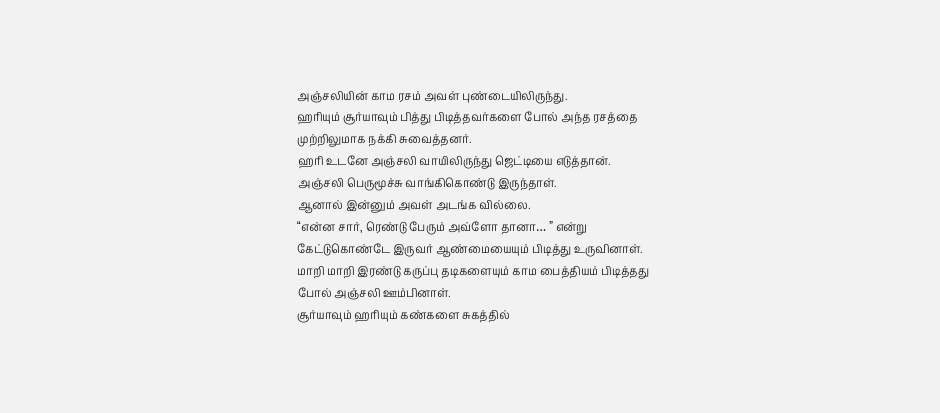அஞ்சலியின் காம ரசம் அவள் புண்டையிலிருந்து.
ஹரியும் சூர்யாவும் பித்து பிடித்தவர்களை போல் அந்த ரசத்தை முற்றிலுமாக நக்கி சுவைத்தனர்.
ஹரி உடனே அஞ்சலி வாயிலிருந்து ஜெட்டியை எடுத்தான்.
அஞ்சலி பெருமூச்சு வாங்கிகொண்டு இருந்தாள்.
ஆனால் இன்னும் அவள் அடங்க வில்லை.
“என்ன சார், ரெண்டு பேரும் அவ்ளோ தானா… ” என்று கேட்டுகொண்டே இருவர் ஆண்மையையும் பிடித்து உருவினாள்.
மாறி மாறி இரண்டு கருப்பு தடிகளையும் காம பைத்தியம் பிடித்தது போல் அஞ்சலி ஊம்பினாள்.
சூர்யாவும் ஹரியும் கண்களை சுகத்தில்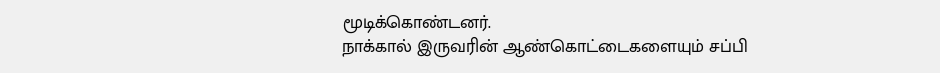மூடிக்கொண்டனர்.
நாக்கால் இருவரின் ஆண்கொட்டைகளையும் சப்பி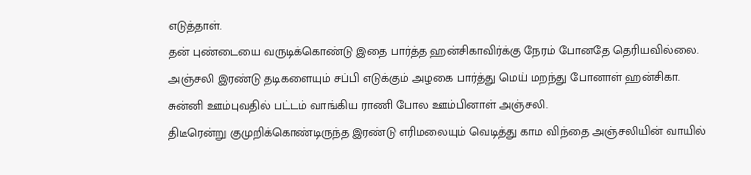எடுத்தாள்.
தன் புண்டையை வருடிக்கொண்டு இதை பார்த்த ஹன்சிகாவிர்க்கு நேரம் போனதே தெரியவில்லை.
அஞ்சலி இரண்டு தடிகளையும் சப்பி எடுக்கும் அழகை பார்த்து மெய் மறந்து போனாள் ஹன்சிகா.
சுன்னி ஊம்புவதில் பட்டம் வாங்கிய ராணி போல ஊம்பினாள் அஞ்சலி.
திடீரென்று குமுறிக்கொண்டிருந்த இரண்டு எரிமலையும் வெடித்து காம விந்தை அஞ்சலியின் வாயில்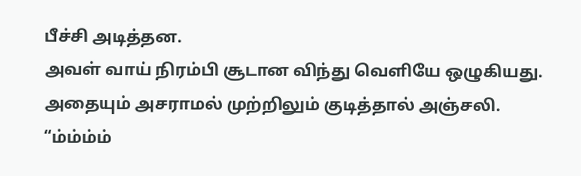பீச்சி அடித்தன.
அவள் வாய் நிரம்பி சூடான விந்து வெளியே ஒழுகியது.
அதையும் அசராமல் முற்றிலும் குடித்தால் அஞ்சலி.
“ம்ம்ம்ம்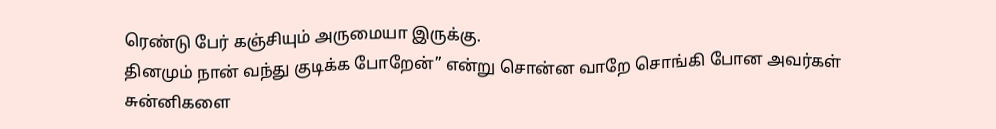ரெண்டு பேர் கஞ்சியும் அருமையா இருக்கு.
தினமும் நான் வந்து குடிக்க போறேன்” என்று சொன்ன வாறே சொங்கி போன அவர்கள் சுன்னிகளை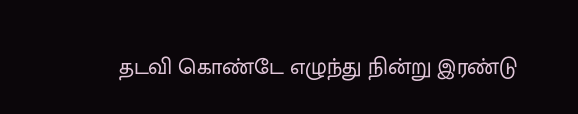தடவி கொண்டே எழுந்து நின்று இரண்டு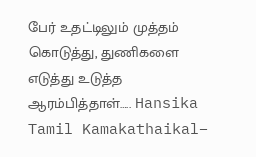பேர் உதட்டிலும் முத்தம் கொடுத்து, துணிகளை எடுத்து உடுத்த ஆரம்பித்தாள்….. Hansika Tamil Kamakathaikal–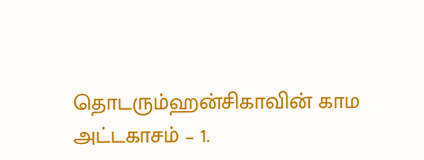தொடரும்ஹன்சிகாவின் காம அட்டகாசம் – 1.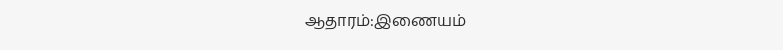ஆதாரம்:இணையம்